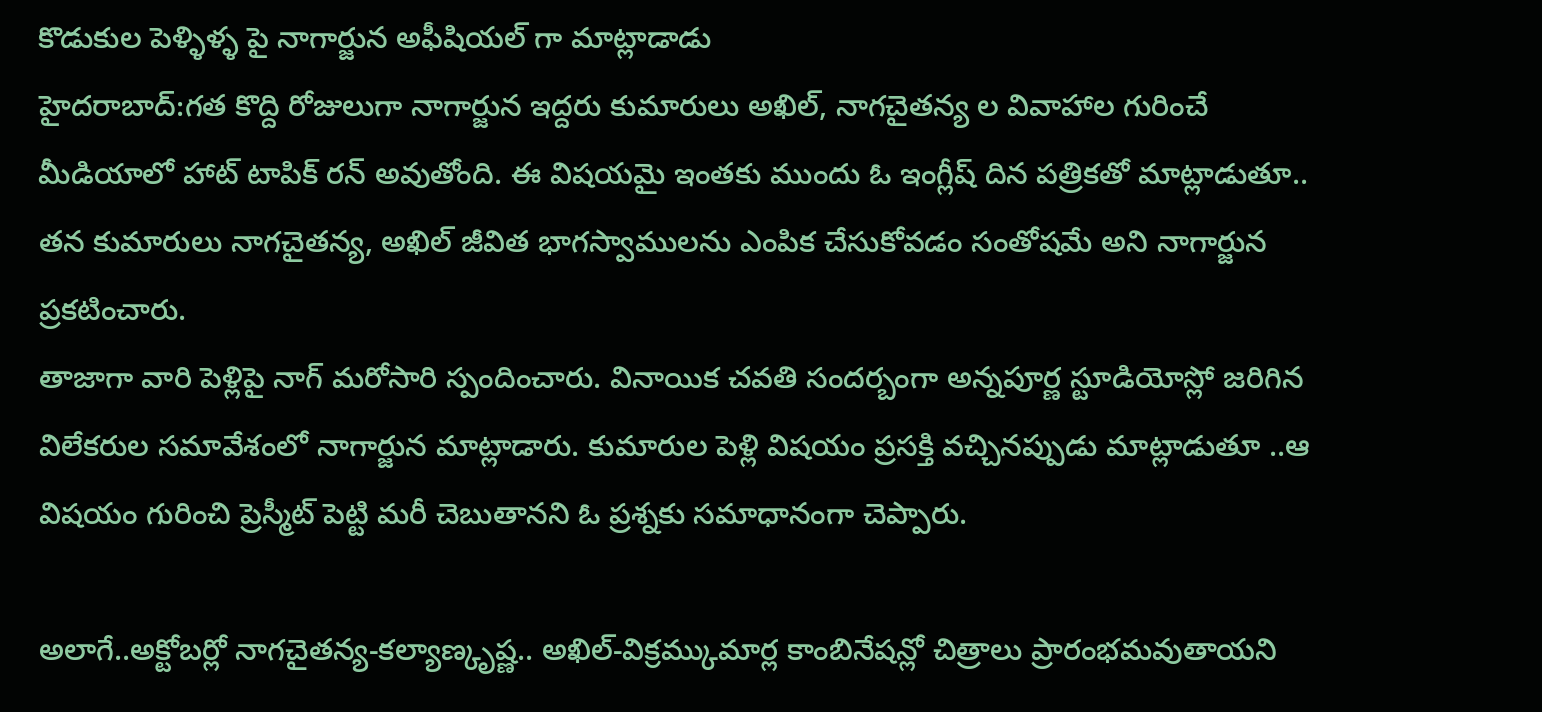కొడుకుల పెళ్ళిళ్ళ పై నాగార్జున అఫీషియల్ గా మాట్లాడాడు
హైదరాబాద్:గత కొద్ది రోజులుగా నాగార్జున ఇద్దరు కుమారులు అఖిల్, నాగచైతన్య ల వివాహాల గురించే మీడియాలో హాట్ టాపిక్ రన్ అవుతోంది. ఈ విషయమై ఇంతకు ముందు ఓ ఇంగ్లీష్ దిన పత్రికతో మాట్లాడుతూ.. తన కుమారులు నాగచైతన్య, అఖిల్ జీవిత భాగస్వాములను ఎంపిక చేసుకోవడం సంతోషమే అని నాగార్జున ప్రకటించారు.
తాజాగా వారి పెళ్లిపై నాగ్ మరోసారి స్పందించారు. వినాయిక చవతి సందర్బంగా అన్నపూర్ణ స్టూడియోస్లో జరిగిన విలేకరుల సమావేశంలో నాగార్జున మాట్లాడారు. కుమారుల పెళ్లి విషయం ప్రసక్తి వచ్చినప్పుడు మాట్లాడుతూ ..ఆ విషయం గురించి ప్రెస్మీట్ పెట్టి మరీ చెబుతానని ఓ ప్రశ్నకు సమాధానంగా చెప్పారు.

అలాగే..అక్టోబర్లో నాగచైతన్య-కల్యాణ్కృష్ణ.. అఖిల్-విక్రమ్కుమార్ల కాంబినేషన్లో చిత్రాలు ప్రారంభమవుతాయని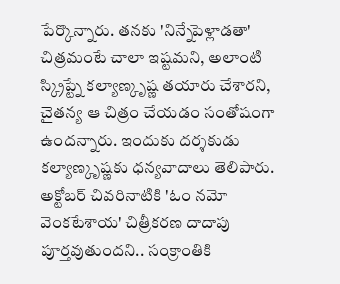పేర్కొన్నారు. తనకు 'నిన్నేపెళ్లాడతా' చిత్రమంటే చాలా ఇష్టమని, అలాంటి స్క్రిప్ట్నే కల్యాణ్కృష్ణ తయారు చేశారని, చైతన్య ఆ చిత్రం చేయడం సంతోషంగా ఉందన్నారు. ఇందుకు దర్శకుడు కల్యాణ్కృష్ణకు ధన్యవాదాలు తెలిపారు.
అక్టోబర్ చివరినాటికి 'ఓం నమో వెంకటేశాయ' చిత్రీకరణ దాదాపు పూర్తవుతుందని.. సంక్రాంతికి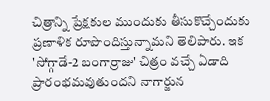చిత్రాన్ని ప్రేక్షకుల ముందుకు తీసుకొచ్చేందుకు ప్రణాళిక రూపొందిస్తున్నామని తెలిపారు. ఇక 'సోగ్గాడే-2 బంగార్రాజు' చిత్రం వచ్చే ఏడాది ప్రారంభమవుతుందని నాగార్జున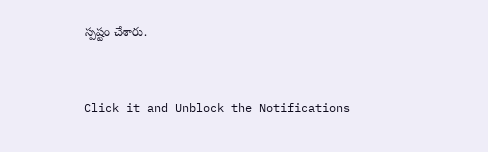స్పష్టం చేశారు.


Click it and Unblock the Notifications